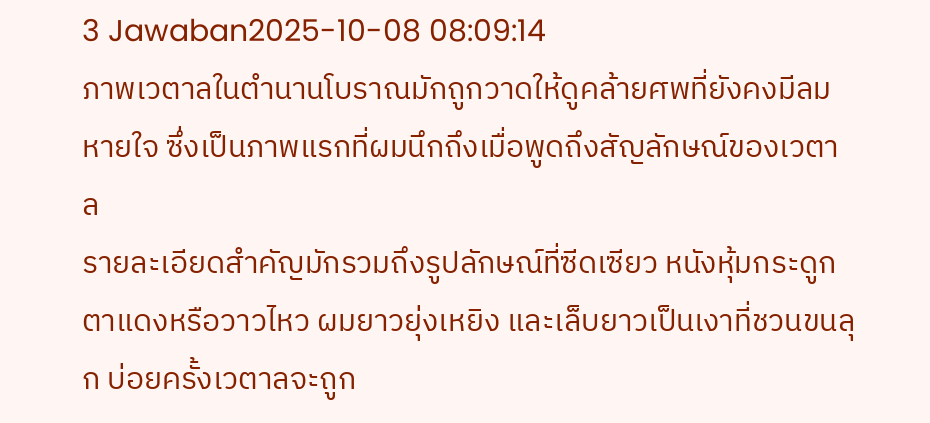3 Jawaban2025-10-08 08:09:14
ภาพเวตาลในตำนานโบราณมักถูกวาดให้ดูคล้ายศพที่ยังคงมีลมหายใจ ซึ่งเป็นภาพแรกที่ผมนึกถึงเมื่อพูดถึงสัญลักษณ์ของเวตาล
รายละเอียดสำคัญมักรวมถึงรูปลักษณ์ที่ซีดเซียว หนังหุ้มกระดูก ตาแดงหรือวาวไหว ผมยาวยุ่งเหยิง และเล็บยาวเป็นเงาที่ชวนขนลุก บ่อยครั้งเวตาลจะถูก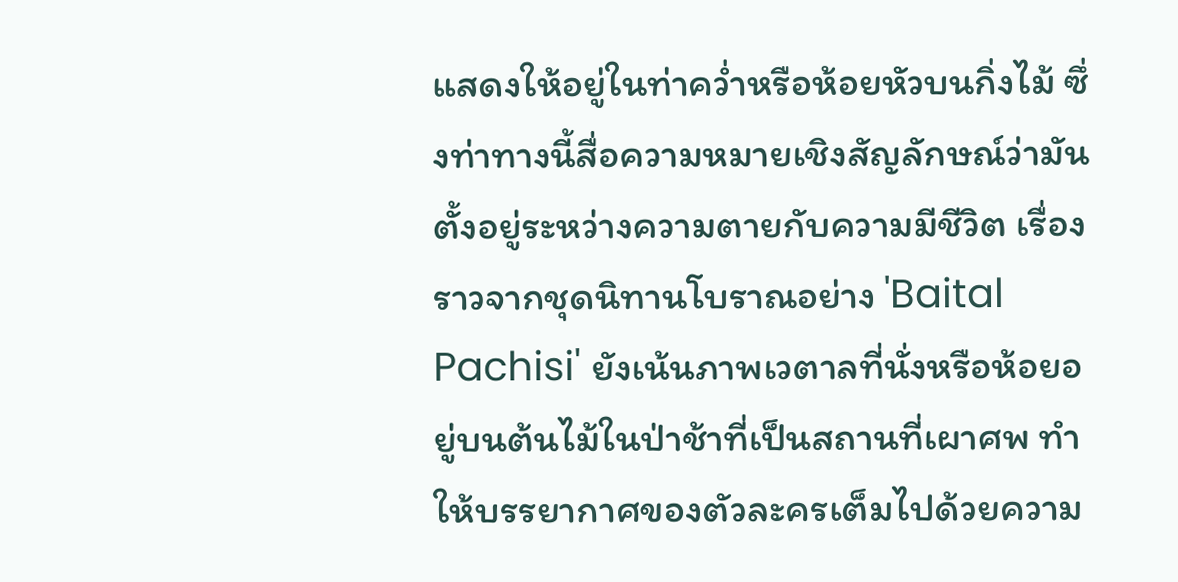แสดงให้อยู่ในท่าคว่ำหรือห้อยหัวบนกิ่งไม้ ซึ่งท่าทางนี้สื่อความหมายเชิงสัญลักษณ์ว่ามันตั้งอยู่ระหว่างความตายกับความมีชีวิต เรื่องราวจากชุดนิทานโบราณอย่าง 'Baital Pachisi' ยังเน้นภาพเวตาลที่นั่งหรือห้อยอยู่บนต้นไม้ในป่าช้าที่เป็นสถานที่เผาศพ ทำให้บรรยากาศของตัวละครเต็มไปด้วยความ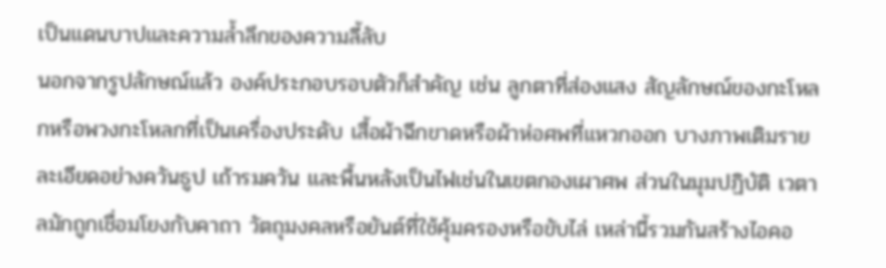เป็นแดนบาปและความล้ำลึกของความลี้ลับ
นอกจากรูปลักษณ์แล้ว องค์ประกอบรอบตัวก็สำคัญ เช่น ลูกตาที่ส่องแสง สัญลักษณ์ของกะโหลกหรือพวงกะโหลกที่เป็นเครื่องประดับ เสื้อผ้าฉีกขาดหรือผ้าห่อศพที่แหวกออก บางภาพเติมรายละเอียดอย่างควันธูป เถ้ารมควัน และพื้นหลังเป็นไฟเช่นในเขตกองเผาศพ ส่วนในมุมปฏิบัติ เวตาลมักถูกเชื่อมโยงกับคาถา วัตถุมงคลหรือยันต์ที่ใช้คุ้มครองหรือขับไล่ เหล่านี้รวมกันสร้างไอคอ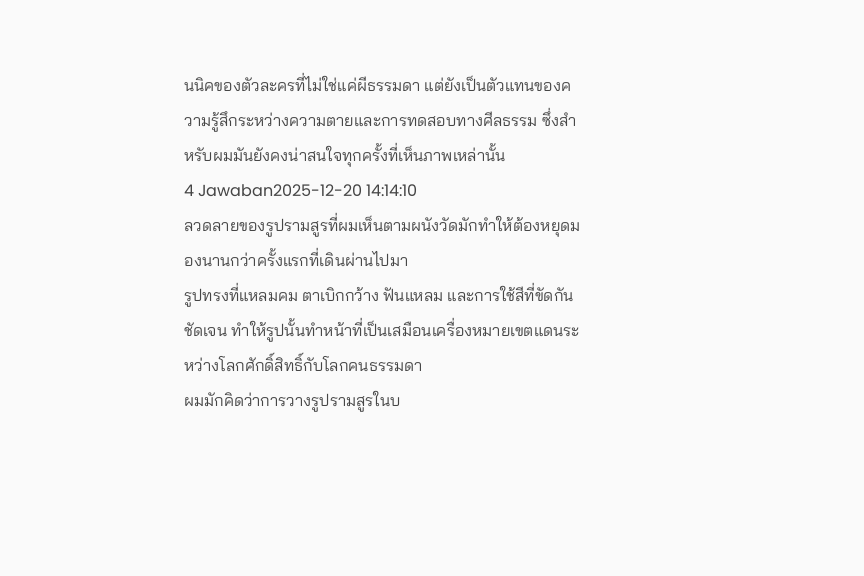นนิคของตัวละครที่ไม่ใช่แค่ผีธรรมดา แต่ยังเป็นตัวแทนของความรู้สึกระหว่างความตายและการทดสอบทางศีลธรรม ซึ่งสำหรับผมมันยังคงน่าสนใจทุกครั้งที่เห็นภาพเหล่านั้น
4 Jawaban2025-12-20 14:14:10
ลวดลายของรูปรามสูรที่ผมเห็นตามผนังวัดมักทำให้ต้องหยุดมองนานกว่าครั้งแรกที่เดินผ่านไปมา
รูปทรงที่แหลมคม ตาเบิกกว้าง ฟันแหลม และการใช้สีที่ขัดกันชัดเจน ทำให้รูปนั้นทำหน้าที่เป็นเสมือนเครื่องหมายเขตแดนระหว่างโลกศักดิ์สิทธิ์กับโลกคนธรรมดา
ผมมักคิดว่าการวางรูปรามสูรในบ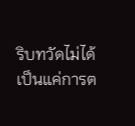ริบทวัดไม่ได้เป็นแค่การต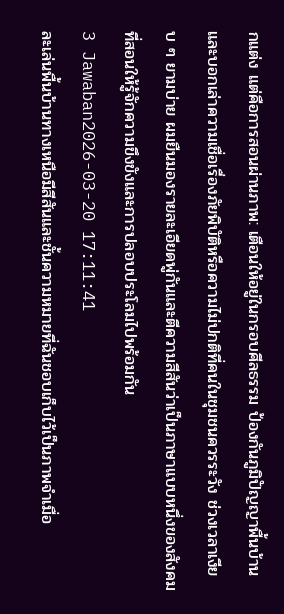กแต่ง แต่คือการสอนผ่านภาพ: เตือนให้อยู่ในกรอบศีลธรรม ป้องกันภูมิปัญญาพื้นบ้าน และบอกเล่าความเชื่อเรื่องภัยพิบัติหรือความไม่ปกติที่คนในชุมชนควรระวัง ช่วงเวลาเงียบ ๆ ยามบ่าย ผมยืนมองรายละเอียดพู่กันและตีความสีสันว่าเป็นภาษาแบบหนึ่งของสังคมที่สอนให้รู้จักความขึงขังและการปลอบประโลมไปพร้อมกัน
3 Jawaban2026-03-20 17:11:41
ละเล่นพื้นบ้านทางเหนือมีสีสันและชั้นความหมายที่ฉันชอบเก็บไว้เป็นภาพจำเมื่อ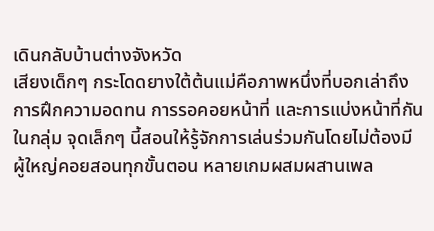เดินกลับบ้านต่างจังหวัด
เสียงเด็กๆ กระโดดยางใต้ต้นแม่คือภาพหนึ่งที่บอกเล่าถึงการฝึกความอดทน การรอคอยหน้าที่ และการแบ่งหน้าที่กันในกลุ่ม จุดเล็กๆ นี้สอนให้รู้จักการเล่นร่วมกันโดยไม่ต้องมีผู้ใหญ่คอยสอนทุกขั้นตอน หลายเกมผสมผสานเพล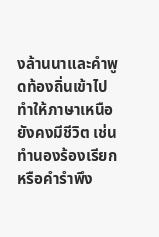งล้านนาและคำพูดท้องถิ่นเข้าไป ทำให้ภาษาเหนือยังคงมีชีวิต เช่น ทำนองร้องเรียกหรือคำรำพึง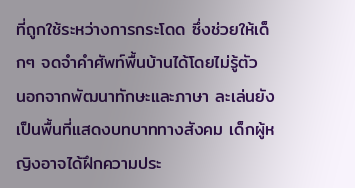ที่ถูกใช้ระหว่างการกระโดด ซึ่งช่วยให้เด็กๆ จดจำคำศัพท์พื้นบ้านได้โดยไม่รู้ตัว
นอกจากพัฒนาทักษะและภาษา ละเล่นยังเป็นพื้นที่แสดงบทบาททางสังคม เด็กผู้หญิงอาจได้ฝึกความประ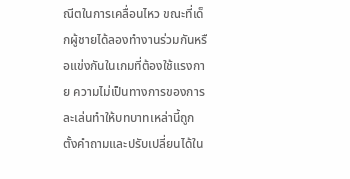ณีตในการเคลื่อนไหว ขณะที่เด็กผู้ชายได้ลองทำงานร่วมกันหรือแข่งกันในเกมที่ต้องใช้แรงกาย ความไม่เป็นทางการของการละเล่นทำให้บทบาทเหล่านี้ถูกตั้งคำถามและปรับเปลี่ยนได้ใน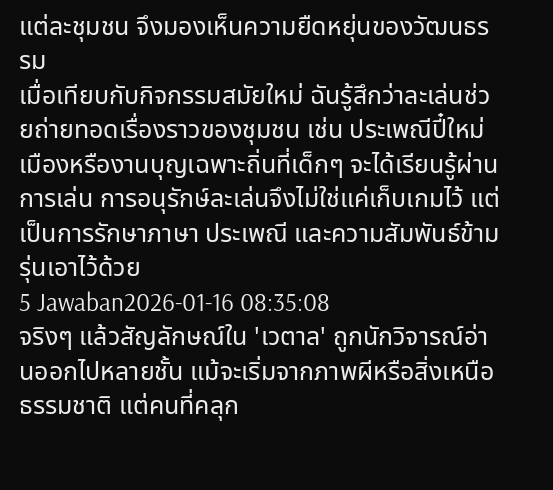แต่ละชุมชน จึงมองเห็นความยืดหยุ่นของวัฒนธรรม
เมื่อเทียบกับกิจกรรมสมัยใหม่ ฉันรู้สึกว่าละเล่นช่วยถ่ายทอดเรื่องราวของชุมชน เช่น ประเพณีปี๋ใหม่เมืองหรืองานบุญเฉพาะถิ่นที่เด็กๆ จะได้เรียนรู้ผ่านการเล่น การอนุรักษ์ละเล่นจึงไม่ใช่แค่เก็บเกมไว้ แต่เป็นการรักษาภาษา ประเพณี และความสัมพันธ์ข้ามรุ่นเอาไว้ด้วย
5 Jawaban2026-01-16 08:35:08
จริงๆ แล้วสัญลักษณ์ใน 'เวตาล' ถูกนักวิจารณ์อ่านออกไปหลายชั้น แม้จะเริ่มจากภาพผีหรือสิ่งเหนือธรรมชาติ แต่คนที่คลุก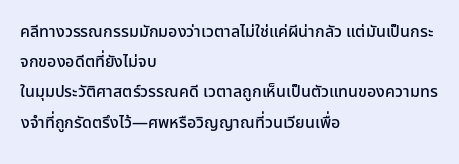คลีทางวรรณกรรมมักมองว่าเวตาลไม่ใช่แค่ผีน่ากลัว แต่มันเป็นกระจกของอดีตที่ยังไม่จบ
ในมุมประวัติศาสตร์วรรณคดี เวตาลถูกเห็นเป็นตัวแทนของความทรงจำที่ถูกรัดตรึงไว้—ศพหรือวิญญาณที่วนเวียนเพื่อ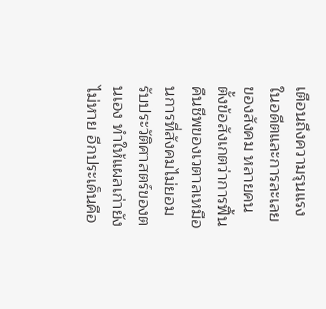เตือนถึงความรุนแรงในอดีตและการละเลยของสังคม หลายคนตั้งข้อสังเกตว่าการฟื้นคืนชีพของเวตาลเหมือนการที่สังคมไม่ยอมรับประวัติศาสตร์ของตนเอง ทำให้แผลเก่ายังไม่หาย อีกประเด็นคือ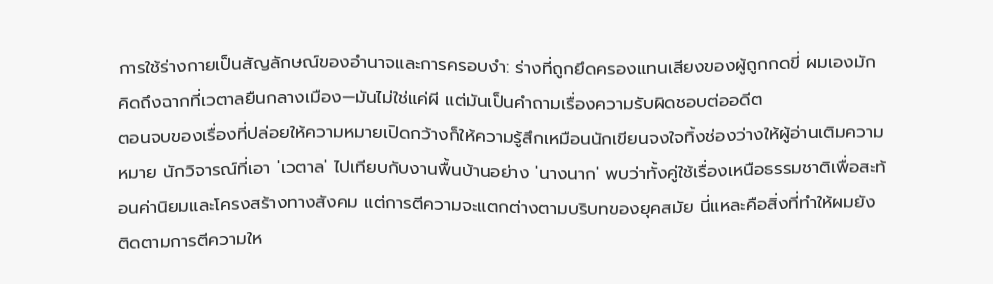การใช้ร่างกายเป็นสัญลักษณ์ของอำนาจและการครอบงำ: ร่างที่ถูกยึดครองแทนเสียงของผู้ถูกกดขี่ ผมเองมักคิดถึงฉากที่เวตาลยืนกลางเมือง—มันไม่ใช่แค่ผี แต่มันเป็นคำถามเรื่องความรับผิดชอบต่ออดีต
ตอนจบของเรื่องที่ปล่อยให้ความหมายเปิดกว้างก็ให้ความรู้สึกเหมือนนักเขียนจงใจทิ้งช่องว่างให้ผู้อ่านเติมความหมาย นักวิจารณ์ที่เอา 'เวตาล' ไปเทียบกับงานพื้นบ้านอย่าง 'นางนาก' พบว่าทั้งคู่ใช้เรื่องเหนือธรรมชาติเพื่อสะท้อนค่านิยมและโครงสร้างทางสังคม แต่การตีความจะแตกต่างตามบริบทของยุคสมัย นี่แหละคือสิ่งที่ทำให้ผมยังติดตามการตีความให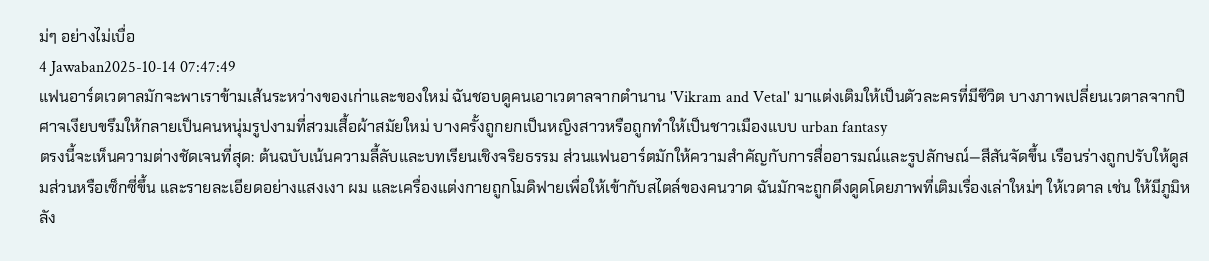ม่ๆ อย่างไม่เบื่อ
4 Jawaban2025-10-14 07:47:49
แฟนอาร์ตเวตาลมักจะพาเราข้ามเส้นระหว่างของเก่าและของใหม่ ฉันชอบดูคนเอาเวตาลจากตำนาน 'Vikram and Vetal' มาแต่งเติมให้เป็นตัวละครที่มีชีวิต บางภาพเปลี่ยนเวตาลจากปิศาจเงียบขรึมให้กลายเป็นคนหนุ่มรูปงามที่สวมเสื้อผ้าสมัยใหม่ บางครั้งถูกยกเป็นหญิงสาวหรือถูกทำให้เป็นชาวเมืองแบบ urban fantasy
ตรงนี้จะเห็นความต่างชัดเจนที่สุด: ต้นฉบับเน้นความลี้ลับและบทเรียนเชิงจริยธรรม ส่วนแฟนอาร์ตมักให้ความสำคัญกับการสื่ออารมณ์และรูปลักษณ์—สีสันจัดขึ้น เรือนร่างถูกปรับให้ดูสมส่วนหรือเซ็กซี่ขึ้น และรายละเอียดอย่างแสงเงา ผม และเครื่องแต่งกายถูกโมดิฟายเพื่อให้เข้ากับสไตล์ของคนวาด ฉันมักจะถูกดึงดูดโดยภาพที่เติมเรื่องเล่าใหม่ๆ ให้เวตาล เช่น ให้มีภูมิหลัง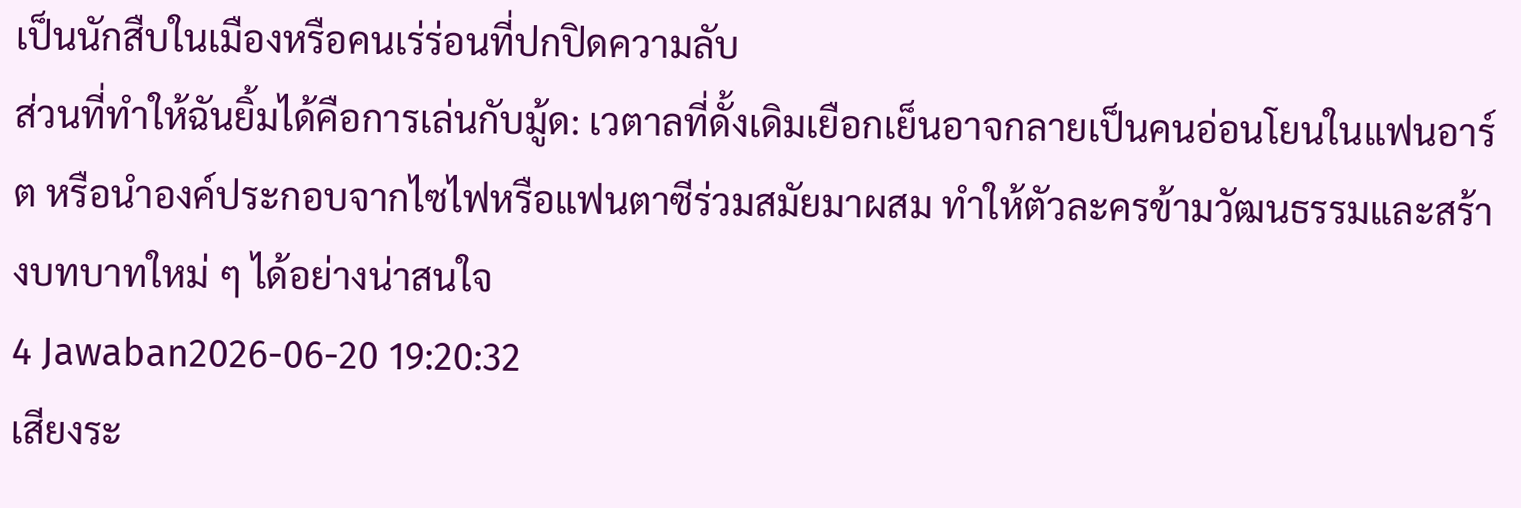เป็นนักสืบในเมืองหรือคนเร่ร่อนที่ปกปิดความลับ
ส่วนที่ทำให้ฉันยิ้มได้คือการเล่นกับมู้ด: เวตาลที่ดั้งเดิมเยือกเย็นอาจกลายเป็นคนอ่อนโยนในแฟนอาร์ต หรือนำองค์ประกอบจากไซไฟหรือแฟนตาซีร่วมสมัยมาผสม ทำให้ตัวละครข้ามวัฒนธรรมและสร้างบทบาทใหม่ ๆ ได้อย่างน่าสนใจ
4 Jawaban2026-06-20 19:20:32
เสียงระ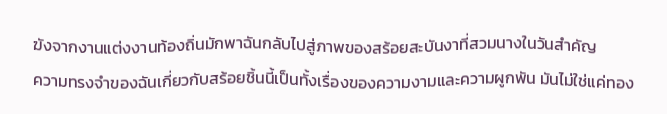ฆังจากงานแต่งงานท้องถิ่นมักพาฉันกลับไปสู่ภาพของสร้อยสะบันงาที่สวมนางในวันสำคัญ
ความทรงจำของฉันเกี่ยวกับสร้อยชิ้นนี้เป็นทั้งเรื่องของความงามและความผูกพัน มันไม่ใช่แค่ทอง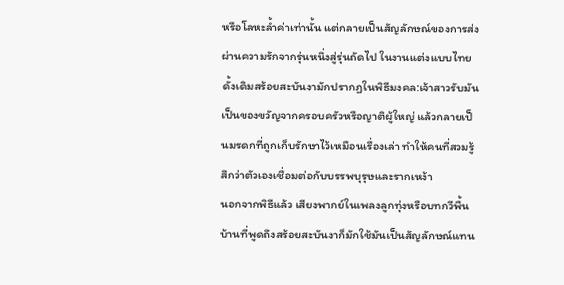หรือโลหะล้ำค่าเท่านั้น แต่กลายเป็นสัญลักษณ์ของการส่งผ่านความรักจากรุ่นหนึ่งสู่รุ่นถัดไป ในงานแต่งแบบไทยดั้งเดิมสร้อยสะบันงามักปรากฏในพิธีมงคล:เจ้าสาวรับมันเป็นของขวัญจากครอบครัวหรือญาติผู้ใหญ่ แล้วกลายเป็นมรดกที่ถูกเก็บรักษาไว้เหมือนเรื่องเล่า ทำให้คนที่สวมรู้สึกว่าตัวเองเชื่อมต่อกับบรรพบุรุษและรากเหง้า
นอกจากพิธีแล้ว เสียงพากย์ในเพลงลูกทุ่งหรือบทกวีพื้นบ้านที่พูดถึงสร้อยสะบันงาก็มักใช้มันเป็นสัญลักษณ์แทน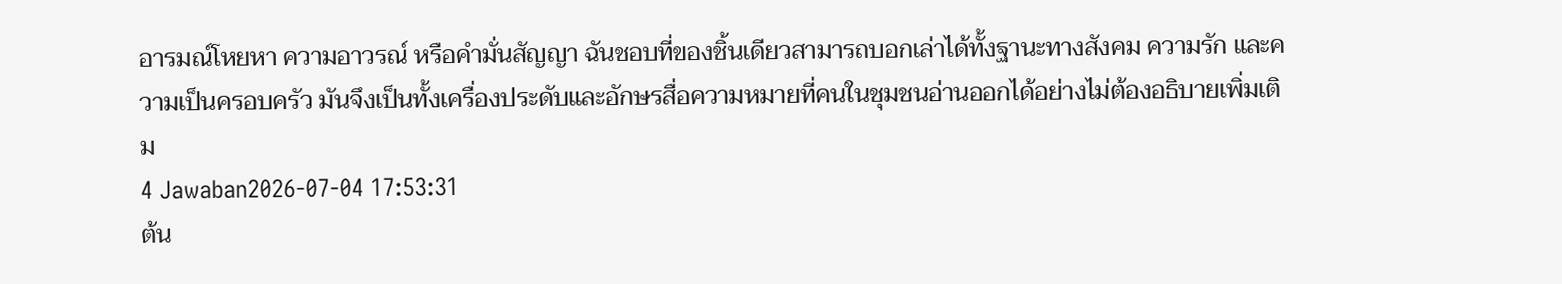อารมณ์โหยหา ความอาวรณ์ หรือคำมั่นสัญญา ฉันชอบที่ของชิ้นเดียวสามารถบอกเล่าได้ทั้งฐานะทางสังคม ความรัก และความเป็นครอบครัว มันจึงเป็นทั้งเครื่องประดับและอักษรสื่อความหมายที่คนในชุมชนอ่านออกได้อย่างไม่ต้องอธิบายเพิ่มเติม
4 Jawaban2026-07-04 17:53:31
ต้น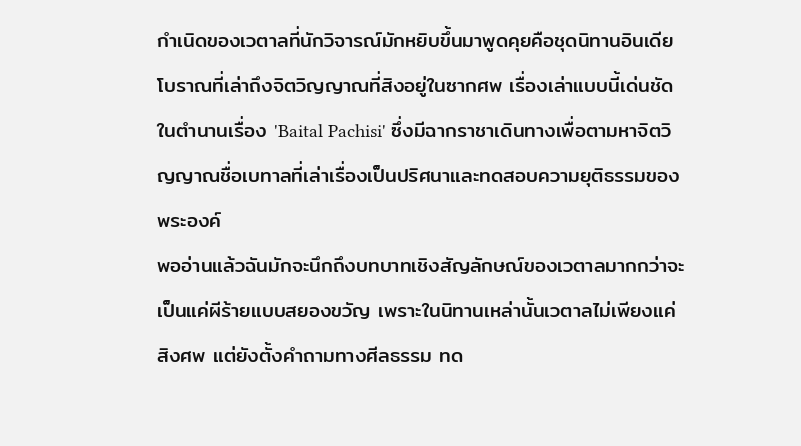กำเนิดของเวตาลที่นักวิจารณ์มักหยิบขึ้นมาพูดคุยคือชุดนิทานอินเดียโบราณที่เล่าถึงจิตวิญญาณที่สิงอยู่ในซากศพ เรื่องเล่าแบบนี้เด่นชัดในตำนานเรื่อง 'Baital Pachisi' ซึ่งมีฉากราชาเดินทางเพื่อตามหาจิตวิญญาณชื่อเบทาลที่เล่าเรื่องเป็นปริศนาและทดสอบความยุติธรรมของพระองค์
พออ่านแล้วฉันมักจะนึกถึงบทบาทเชิงสัญลักษณ์ของเวตาลมากกว่าจะเป็นแค่ผีร้ายแบบสยองขวัญ เพราะในนิทานเหล่านั้นเวตาลไม่เพียงแค่สิงศพ แต่ยังตั้งคำถามทางศีลธรรม ทด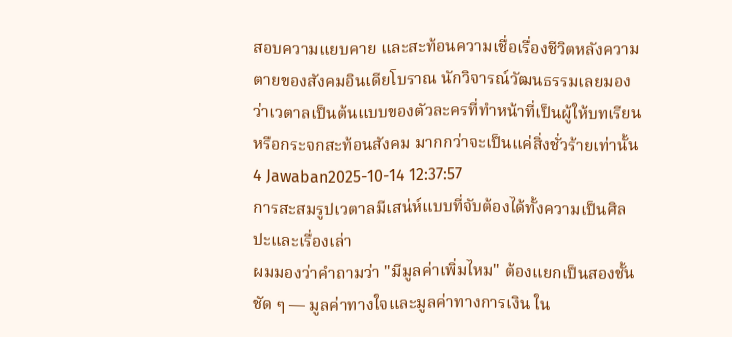สอบความแยบคาย และสะท้อนความเชื่อเรื่องชีวิตหลังความตายของสังคมอินเดียโบราณ นักวิจารณ์วัฒนธรรมเลยมองว่าเวตาลเป็นต้นแบบของตัวละครที่ทำหน้าที่เป็นผู้ให้บทเรียนหรือกระจกสะท้อนสังคม มากกว่าจะเป็นแค่สิ่งชั่วร้ายเท่านั้น
4 Jawaban2025-10-14 12:37:57
การสะสมรูปเวตาลมีเสน่ห์แบบที่จับต้องได้ทั้งความเป็นศิลปะและเรื่องเล่า
ผมมองว่าคำถามว่า "มีมูลค่าเพิ่มไหม" ต้องแยกเป็นสองชั้นชัด ๆ — มูลค่าทางใจและมูลค่าทางการเงิน ใน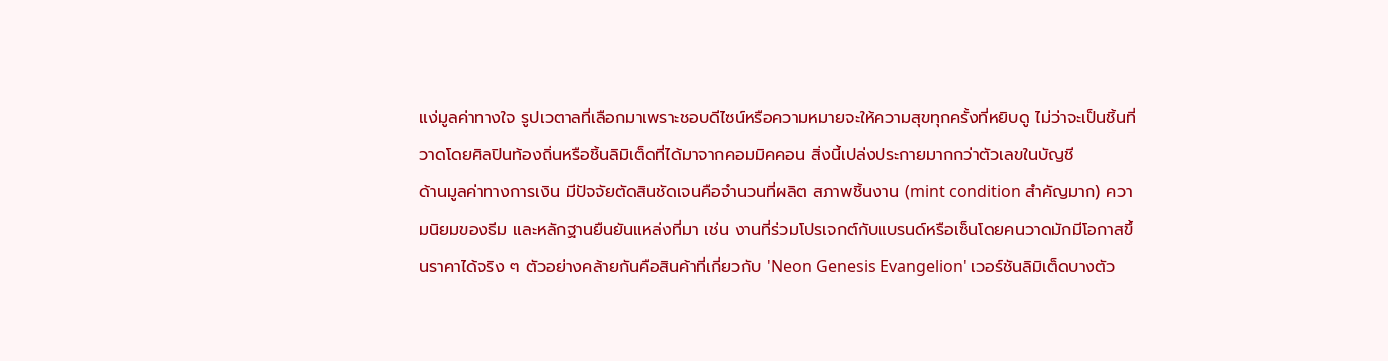แง่มูลค่าทางใจ รูปเวตาลที่เลือกมาเพราะชอบดีไซน์หรือความหมายจะให้ความสุขทุกครั้งที่หยิบดู ไม่ว่าจะเป็นชิ้นที่วาดโดยศิลปินท้องถิ่นหรือชิ้นลิมิเต็ดที่ได้มาจากคอมมิคคอน สิ่งนี้เปล่งประกายมากกว่าตัวเลขในบัญชี
ด้านมูลค่าทางการเงิน มีปัจจัยตัดสินชัดเจนคือจำนวนที่ผลิต สภาพชิ้นงาน (mint condition สำคัญมาก) ความนิยมของธีม และหลักฐานยืนยันแหล่งที่มา เช่น งานที่ร่วมโปรเจกต์กับแบรนด์หรือเซ็นโดยคนวาดมักมีโอกาสขึ้นราคาได้จริง ๆ ตัวอย่างคล้ายกันคือสินค้าที่เกี่ยวกับ 'Neon Genesis Evangelion' เวอร์ชันลิมิเต็ดบางตัว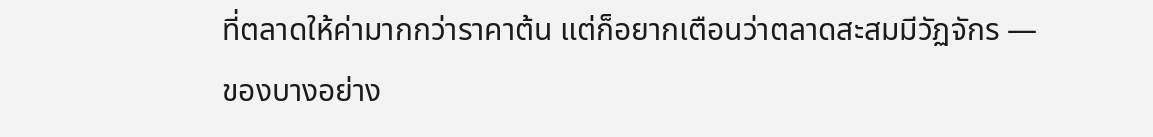ที่ตลาดให้ค่ามากกว่าราคาต้น แต่ก็อยากเตือนว่าตลาดสะสมมีวัฏจักร — ของบางอย่าง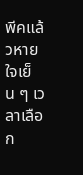พีคแล้วหาย ใจเย็น ๆ เวลาเลือก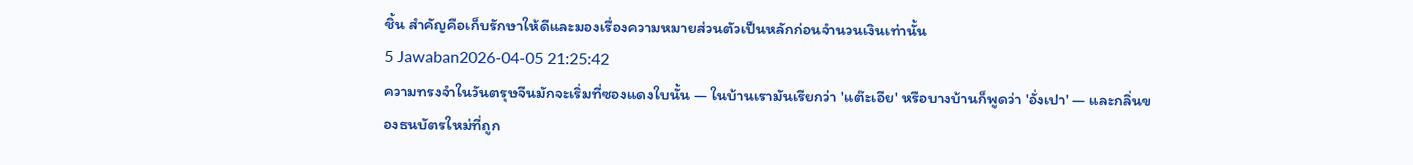ชิ้น สำคัญคือเก็บรักษาให้ดีและมองเรื่องความหมายส่วนตัวเป็นหลักก่อนจำนวนเงินเท่านั้น
5 Jawaban2026-04-05 21:25:42
ความทรงจำในวันตรุษจีนมักจะเริ่มที่ซองแดงใบนั้น — ในบ้านเรามันเรียกว่า 'แต๊ะเอีย' หรือบางบ้านก็พูดว่า 'อั่งเปา' — และกลิ่นของธนบัตรใหม่ที่ถูก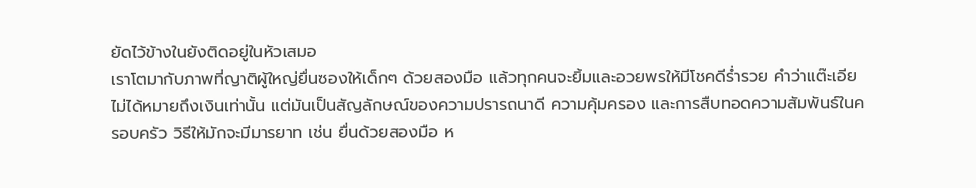ยัดไว้ข้างในยังติดอยู่ในหัวเสมอ
เราโตมากับภาพที่ญาติผู้ใหญ่ยื่นซองให้เด็กๆ ด้วยสองมือ แล้วทุกคนจะยิ้มและอวยพรให้มีโชคดีร่ำรวย คำว่าแต๊ะเอียไม่ได้หมายถึงเงินเท่านั้น แต่มันเป็นสัญลักษณ์ของความปรารถนาดี ความคุ้มครอง และการสืบทอดความสัมพันธ์ในครอบครัว วิธีให้มักจะมีมารยาท เช่น ยื่นด้วยสองมือ ห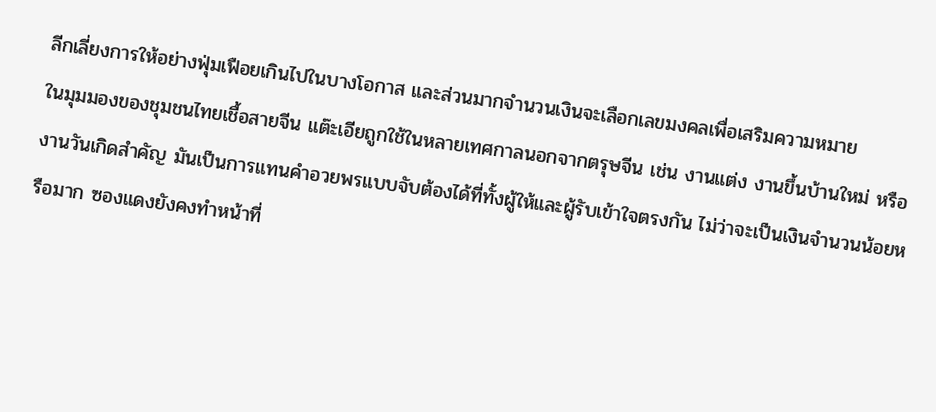ลีกเลี่ยงการให้อย่างฟุ่มเฟือยเกินไปในบางโอกาส และส่วนมากจำนวนเงินจะเลือกเลขมงคลเพื่อเสริมความหมาย
ในมุมมองของชุมชนไทยเชื้อสายจีน แต๊ะเอียถูกใช้ในหลายเทศกาลนอกจากตรุษจีน เช่น งานแต่ง งานขึ้นบ้านใหม่ หรืองานวันเกิดสำคัญ มันเป็นการแทนคำอวยพรแบบจับต้องได้ที่ทั้งผู้ให้และผู้รับเข้าใจตรงกัน ไม่ว่าจะเป็นเงินจำนวนน้อยหรือมาก ซองแดงยังคงทำหน้าที่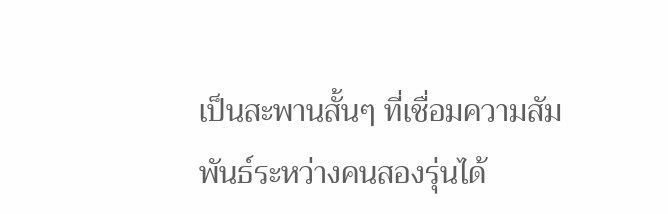เป็นสะพานสั้นๆ ที่เชื่อมความสัมพันธ์ระหว่างคนสองรุ่นได้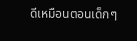ดีเหมือนตอนเด็กๆ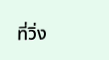ที่วิ่ง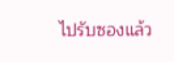ไปรับซองแล้ว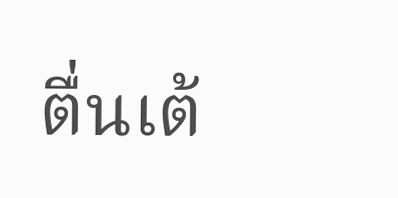ตื่นเต้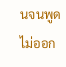นจนพูดไม่ออก